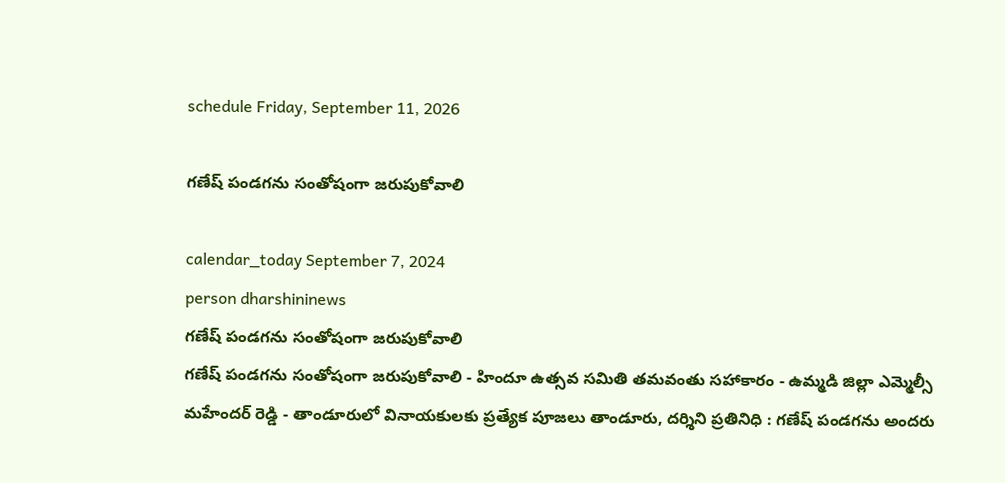schedule Friday, September 11, 2026

గణేష్ పండగను సంతోషంగా జరుపుకోవాలి

calendar_today September 7, 2024
person dharshininews
గణేష్ పండగను సంతోషంగా జరుపుకోవాలి
గణేష్ పండగను సంతోషంగా జరుపుకోవాలి - హిందూ ఉత్సవ సమితి తమవంతు సహాకారం - ఉమ్మడి జిల్లా ఎమ్మెల్సీ మహేందర్ రెడ్డి - తాండూరులో వినాయకులకు ప్రత్యేక పూజలు తాండూరు, దర్శిని ప్రతినిధి : గణేష్ పండగను అందరు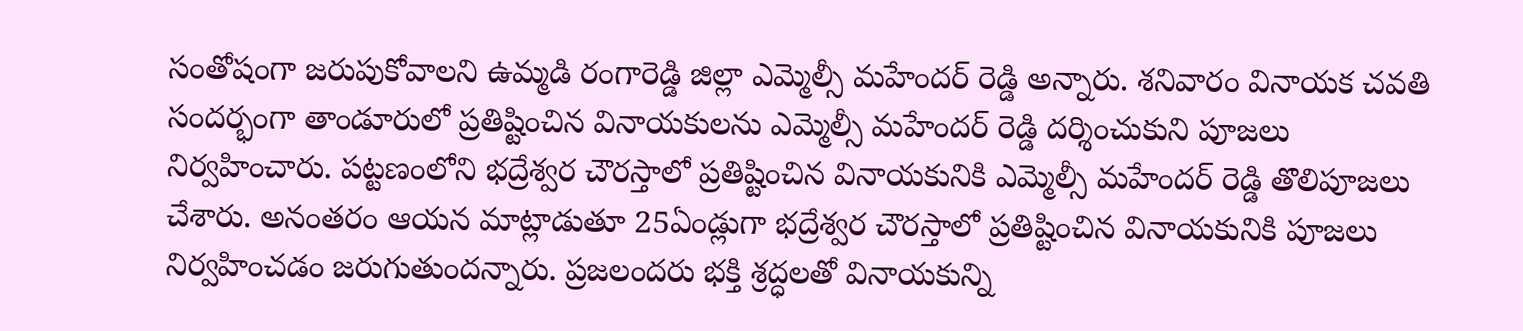సంతోషంగా జరుపుకోవాలని ఉమ్మడి రంగారెడ్డి జిల్లా ఎమ్మెల్సీ మహేందర్ రెడ్డి అన్నారు. శనివారం వినాయక చవతి సందర్భంగా తాండూరులో ప్రతిష్టించిన వినాయకులను ఎమ్మెల్సీ మహేందర్ రెడ్డి దర్శించుకుని పూజలు నిర్వహించారు. పట్టణంలోని భద్రేశ్వర చౌరస్తాలో ప్రతిష్టించిన వినాయకునికి ఎమ్మెల్సీ మహేందర్ రెడ్డి తొలిపూజలు చేశారు. అనంతరం ఆయన మాట్లాడుతూ 25ఏండ్లుగా భద్రేశ్వర చౌరస్తాలో ప్రతిష్టించిన వినాయకునికి పూజలు నిర్వహించడం జరుగుతుందన్నారు. ప్రజలందరు భక్తి శ్రద్ధలతో వినాయకున్ని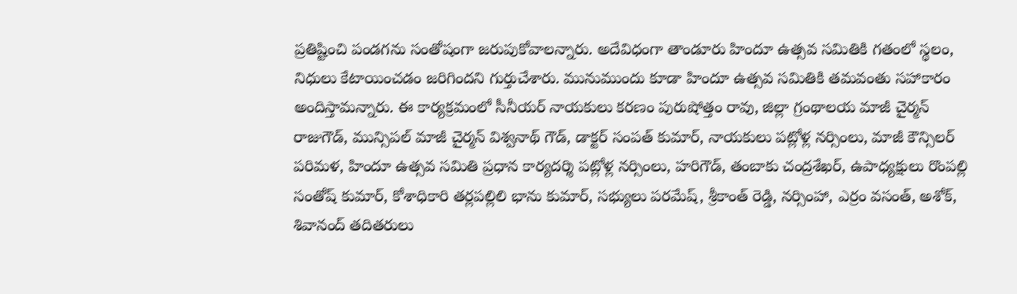ప్రతిష్టించి పండగను సంతోషంగా జరుపుకోవాలన్నారు. అదేవిధంగా తాండూరు హిందూ ఉత్సవ సమితికి గతంలో స్థలం, నిధులు కేటాయించడం జరిగిందని గుర్తుచేశారు. మునుముందు కూడా హిందూ ఉత్సవ సమితికి తమవంతు సహాకారం అందిస్తామన్నారు. ఈ కార్యక్రమంలో సీనీయర్ నాయకులు కరణం పురుషోత్తం రావు, జిల్లా గ్రంథాలయ మాజీ చైర్మన్ రాజుగౌడ్, మున్సిపల్ మాజీ చైర్మన్ విశ్వనాథ్ గౌడ్, డాక్టర్ సంపత్ కుమార్, నాయకులు పట్లోళ్ల నర్సింలు, మాజీ కౌన్సిలర్ పరిమళ, హిందూ ఉత్సవ సమితి ప్రధాన కార్యదర్శి పట్లోళ్ల నర్సింలు, హరిగౌడ్, తంబాకు చంద్రశేఖర్, ఉపాధ్యక్షులు రొంపల్లి సంతోష్ కుమార్, కోశాధికారి తర్లపల్లిలి భాను కుమార్, సభ్యులు పరమేష్, శ్రీకాంత్ రెడ్డి, నర్సింహా, ఎర్రం వసంత్, అశోక్, శివానంద్ తదితరులు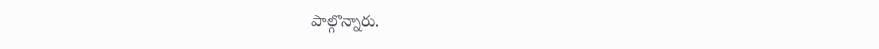పాల్గొన్నారు.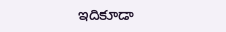ఇదికూడా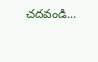చదవండి...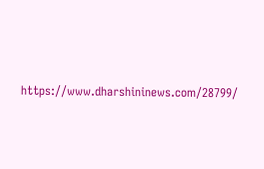https://www.dharshininews.com/28799/